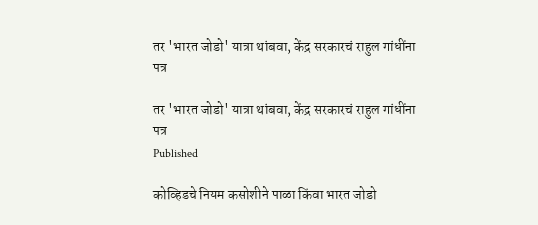तर 'भारत जोडो' यात्रा थांबवा, केंद्र सरकारचं राहुल गांधींना पत्र

तर 'भारत जोडो' यात्रा थांबवा, केंद्र सरकारचं राहुल गांधींना पत्र
Published

कोव्हिडचे नियम कसोशीने पाळा किंवा भारत जोडो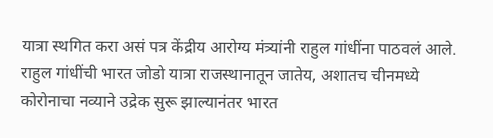यात्रा स्थगित करा असं पत्र केंद्रीय आरोग्य मंत्र्यांनी राहुल गांधींना पाठवलं आले. राहुल गांधींची भारत जोडो यात्रा राजस्थानातून जातेय, अशातच चीनमध्ये कोरोनाचा नव्याने उद्रेक सुरू झाल्यानंतर भारत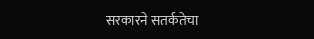सरकारने सतर्कतेचा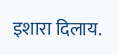इशारा दिलाय.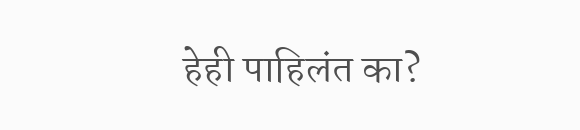हेही पाहिलंत का?